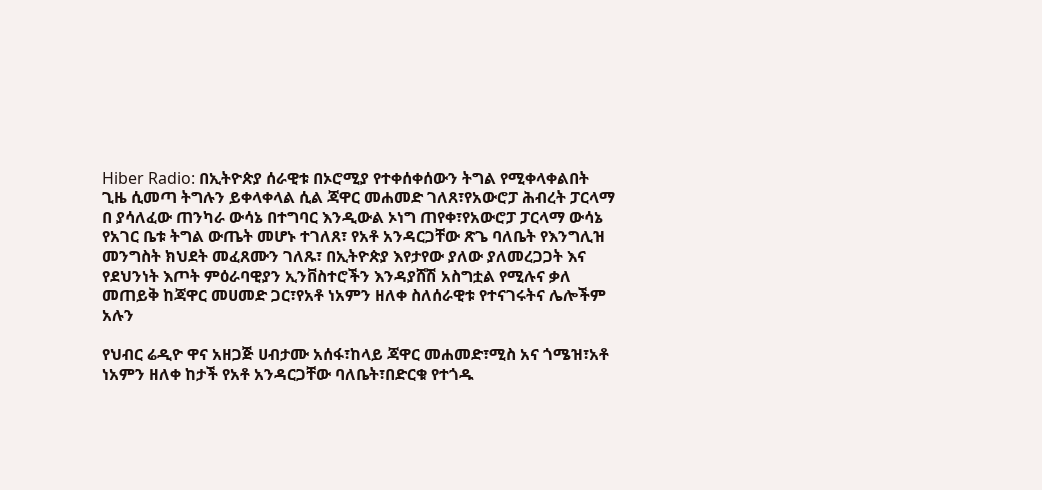Hiber Radio: በኢትዮጵያ ሰራዊቱ በኦሮሚያ የተቀሰቀሰውን ትግል የሚቀላቀልበት ጊዜ ሲመጣ ትግሉን ይቀላቀላል ሲል ጃዋር መሐመድ ገለጸ፣የአውሮፓ ሕብረት ፓርላማ በ ያሳለፈው ጠንካራ ውሳኔ በተግባር እንዲውል ኦነግ ጠየቀ፣የአውሮፓ ፓርላማ ውሳኔ የአገር ቤቱ ትግል ውጤት መሆኑ ተገለጸ፣ የአቶ አንዳርጋቸው ጽጌ ባለቤት የእንግሊዝ መንግስት ክህደት መፈጸሙን ገለጹ፣ በኢትዮጵያ እየታየው ያለው ያለመረጋጋት እና የደህንነት እጦት ምዕራባዊያን ኢንቨስተሮችን እንዳያሸሽ አስግቷል የሚሉና ቃለ መጠይቅ ከጃዋር መሀመድ ጋር፣የአቶ ነአምን ዘለቀ ስለሰራዊቱ የተናገሩትና ሌሎችም አሉን

የህብር ሬዲዮ ዋና አዘጋጅ ሀብታሙ አሰፋ፣ከላይ ጃዋር መሐመድ፣ሚስ አና ጎሜዝ፣አቶ ነአምን ዘለቀ ከታች የአቶ አንዳርጋቸው ባለቤት፣በድርቁ የተጎዱ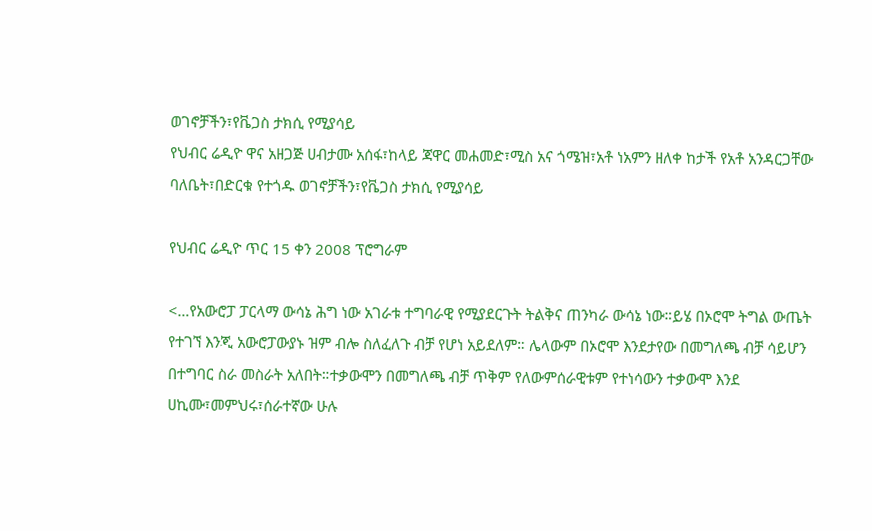ወገኖቻችን፣የቬጋስ ታክሲ የሚያሳይ
የህብር ሬዲዮ ዋና አዘጋጅ ሀብታሙ አሰፋ፣ከላይ ጃዋር መሐመድ፣ሚስ አና ጎሜዝ፣አቶ ነአምን ዘለቀ ከታች የአቶ አንዳርጋቸው ባለቤት፣በድርቁ የተጎዱ ወገኖቻችን፣የቬጋስ ታክሲ የሚያሳይ

የህብር ሬዲዮ ጥር 15 ቀን 2008 ፕሮግራም

<…የአውሮፓ ፓርላማ ውሳኔ ሕግ ነው አገራቱ ተግባራዊ የሚያደርጉት ትልቅና ጠንካራ ውሳኔ ነው።ይሄ በኦሮሞ ትግል ውጤት የተገኘ እንጂ አውሮፓውያኑ ዝም ብሎ ስለፈለጉ ብቻ የሆነ አይደለም። ሌላውም በኦሮሞ እንደታየው በመግለጫ ብቻ ሳይሆን በተግባር ስራ መስራት አለበት።ተቃውሞን በመግለጫ ብቻ ጥቅም የለውምሰራዊቱም የተነሳውን ተቃውሞ እንደ  ሀኪሙ፣መምህሩ፣ሰራተኛው ሁሉ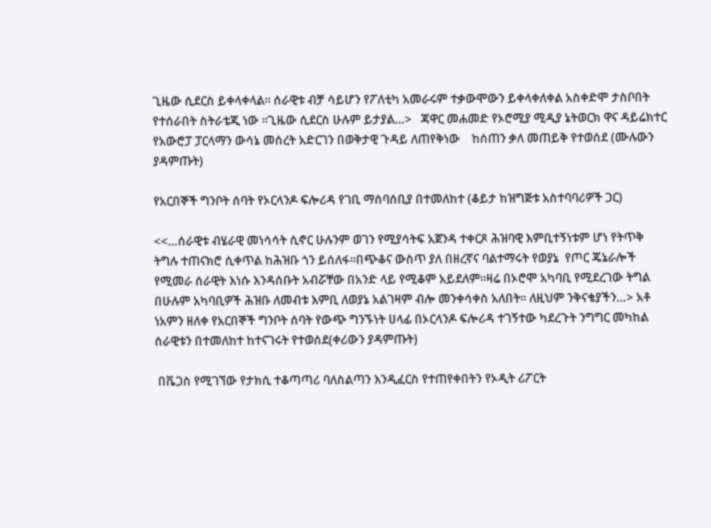ጊዜው ሲደርስ ይቀላቀላል። ሰራዊቱ ብቻ ሳይሆን የፖለቲካ አመራሩም ተቃውሞውን ይቀላቀለቀል አስቀድሞ ታስቦበት የተሰራበት ስትራቴጂ ነው ።ጊዜው ሲደርስ ሁሉም ይታያል…>   ጃዋር መሐመድ የኦሮሚያ ሚዲያ ኔትወርክ ዋና ዳይሬክተር የአውሮፓ ፓርላማን ውሳኔ መሰረት አድርገን በወቅታዊ ጉዳይ ለጠየቅነው    ከሰጠን ቃለ መጠይቅ የተወሰደ (ሙሉውን ያዳምጡት)

የአርበኞች ግንቦት ሰባት የኦርላንዶ ፍሎሪዳ የገቢ ማሰባሰቢያ በተመለከተ (ቆይታ ከዝግጅቱ አስተባባሪዎች ጋር)

<<…ሰራዊቱ ብሄራዊ መነሳሳት ሲኖር ሁሉንም ወገን የሚያሳትፍ አጀንዳ ተቀርጾ ሕዝባዊ እምቢተኝነቱም ሆነ የትጥቅ ትግሉ ተጠናክሮ ሲቀጥል ከሕዝቡ ጎን ይሰለፋ።በጭቆና ውስጥ ያለ በዘረኛና ባልተማሩት የወያኔ  የጦር ጄኔራሎች የሚመራ ሰራዊት እነሱ እንዳሰቡት አብሯቸው በአንድ ላይ የሚቆም አይደለም።ዛሬ በኦሮሞ አካባቢ የሚደረገው ትግል በሁሉም አካባቢዎች ሕዝቡ ለመብቱ እምቢ ለወያኔ አልገዛም ብሎ መንቀሳቀስ አለበት። ለዚህም ንቅናቄያችን…> አቶ ነአምን ዘለቀ የአርበኞች ግንቦት ሰባት የውጭ ግንኙነት ሀላፊ በኦርላንዶ ፍሎሪዳ ተገኝተው ካደረጉት ንግግር መካከል ሰራዊቱን በተመለከተ ከተናገሩት የተወሰደ(ቀሪውን ያዳምጡት)

 በቬጋስ የሚገኘው የታክሲ ተቆጣጣሪ ባለስልጣን እንዲፈርስ የተጠየቀበትን የኦዲት ሪፖርት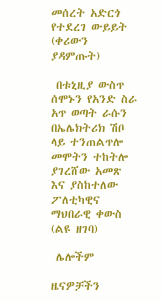መሰረት አድርጎ የተደረገ ውይይት (ቀሪውን ያዳምጡት)

 በቱኒዚያ ውስጥ ሰሞኑን የአንድ ስራ አጥ ወጣት ራሱን በኤሌክትሪክ ሽቦ ላይ ተንጠልጥሎ መሞትን ተከትሎ ያገረሸው አመጽ እና ያስከተለው ፖለቲካዊና ማህበራዊ ቀውስ (ልዩ ዘገባ)

 ሌሎችም

ዜናዎቻችን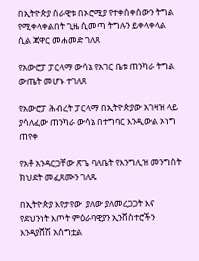በኢትዮጵያ ሰራዊቱ በኦሮሚያ የተቀሰቀሰውን ትግል የሚቀላቀልበት ጊዜ ሲመጣ ትግሉን ይቀላቀላል  ሲል ጃዋር መሐመድ ገለጸ

የአውሮፓ ፓርላማ ውሳኔ የአገር ቤቱ ጠንካራ ትግል ውጤት መሆኑ ተገለጸ

የአውሮፓ ሕብረት ፓርላማ በኢትዮጵያው አገዛዝ ላይ ያሳለፈው ጠንካራ ውሳኔ በተግባር እንዲውል ኦነግ ጠየቀ

የአቶ አንዳርጋቸው ጽጌ ባለቤት የእንግሊዝ መንግስት ክህደት መፈጸሙን ገለጹ

በኢትዮጵያ እየታየው  ያለው ያለመረጋጋት እና  የደህንነት እጦት ምዕራባዊያን ኢንቨስተሮችን እንዳያሸሽ አስግቷል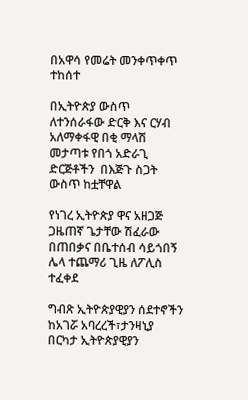በአዋሳ የመሬት መንቀጥቀጥ ተከሰተ

በኢትዮጵያ ውስጥ ለተንሰራፋው ድርቅ እና ርሃብ አለማቀፋዊ በቂ ማላሽ መታጣቱ የበጎ አድራጊ ድርጅቶችን  በእጅጉ ስጋት ውስጥ ከቷቸዋል

የነገረ ኢትዮጵያ ዋና አዘጋጅ ጋዜጠኛ ጌታቸው ሽፈራው በጠበቃና በቤተሰብ ሳይጎበኝ ሌላ ተጨማሪ ጊዜ ለፖሊስ ተፈቀደ

ግብጽ ኢትዮጵያዊያን ሰደተኖችን ከአገሯ አባረረች፣ታንዛኒያ በርካታ ኢትዮጵያዊያን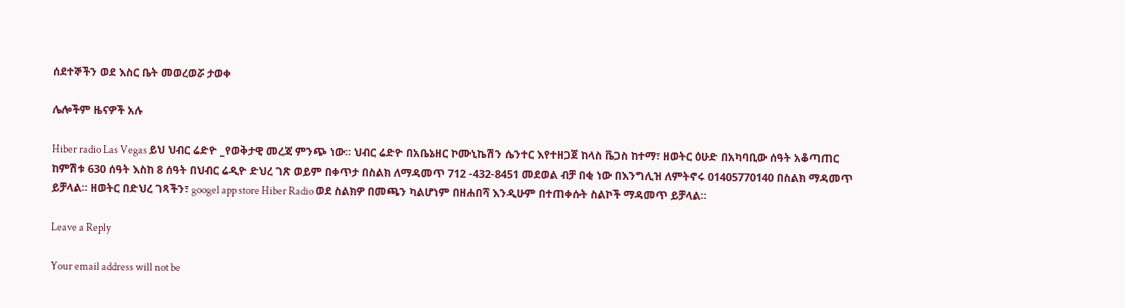ሰደተኞችን ወደ እስር ቤት መወረወሯ ታወቀ

ሌሎችም ዜናዎች አሉ

Hiber radio Las Vegas ይህ ህብር ሬድዮ _የወቅታዊ መረጃ ምንጭ ነው። ህብር ሬድዮ በአቤኔዘር ኮሙኒኬሽን ሴንተር እየተዘጋጀ ከላስ ቬጋስ ከተማ፣ ዘወትር ዕሁድ በአካባቢው ሰዓት አቆጣጠር ከምሽቱ 630 ሰዓት እስከ 8 ሰዓት በህብር ሬዲዮ ድህረ ገጽ ወይም በቀጥታ በስልክ ለማዳመጥ 712 -432-8451 መደወል ብቻ በቂ ነው በእንግሊዝ ለምትኖሩ 01405770140 በስልክ ማዳመጥ ይቻላል። ዘወትር በድህረ ገጻችን፣ googel app store Hiber Radio ወደ ስልክዎ በመጫን ካልሆነም በዘሐበሻ እንዲሁም በተጠቀሱት ስልኮች ማዳመጥ ይቻላል።

Leave a Reply

Your email address will not be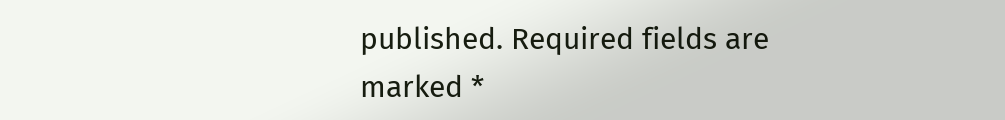published. Required fields are marked *